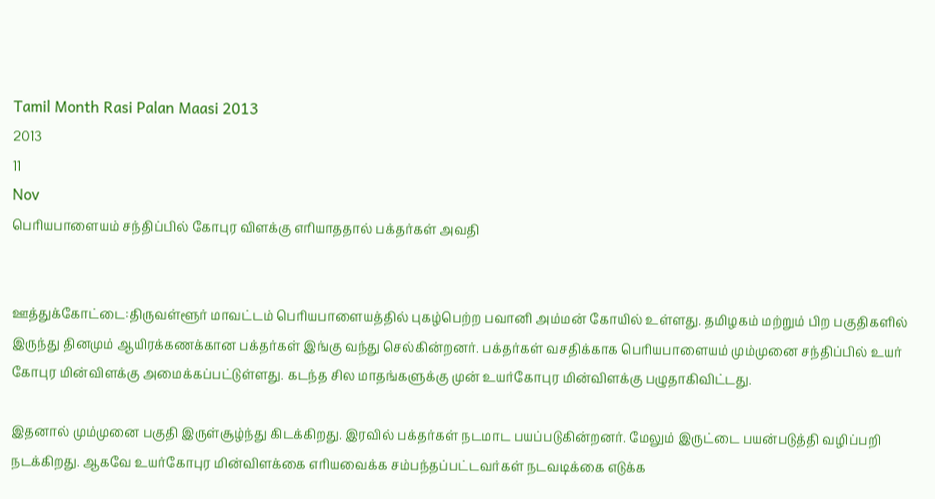Tamil Month Rasi Palan Maasi 2013
2013
11
Nov
பெரியபாளையம் சந்திப்பில் கோபுர விளக்கு எரியாததால் பக்தர்கள் அவதி


ஊத்துக்கோட்டை:திருவள்ளூர் மாவட்டம் பெரியபாளையத்தில் புகழ்பெற்ற பவானி அம்மன் கோயில் உள்ளது. தமிழகம் மற்றும் பிற பகுதிகளில் இருந்து தினமும் ஆயிரக்கணக்கான பக்தர்கள் இங்கு வந்து செல்கின்றனர். பக்தர்கள் வசதிக்காக பெரியபாளையம் மும்முனை சந்திப்பில் உயர் கோபுர மின்விளக்கு அமைக்கப்பட்டுள்ளது. கடந்த சில மாதங்களுக்கு முன் உயர்கோபுர மின்விளக்கு பழுதாகிவிட்டது.

இதனால் மும்முனை பகுதி இருள்சூழ்ந்து கிடக்கிறது. இரவில் பக்தர்கள் நடமாட பயப்படுகின்றனர். மேலும் இருட்டை பயன்படுத்தி வழிப்பறி நடக்கிறது. ஆகவே உயர்கோபுர மின்விளக்கை எரியவைக்க சம்பந்தப்பட்டவர்கள் நடவடிக்கை எடுக்க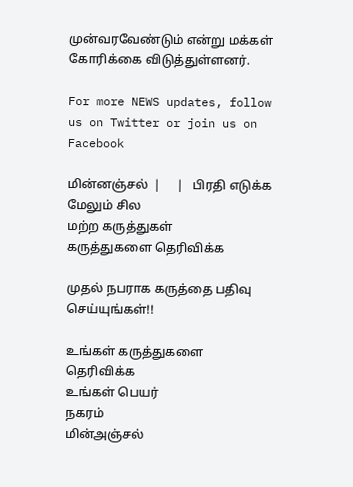முன்வரவேண்டும் என்று மக்கள் கோரிக்கை விடுத்துள்ளனர்.

For more NEWS updates, follow us on Twitter or join us on Facebook

மின்னஞ்சல்  |     |   பிரதி எடுக்க
மேலும் சில
மற்ற கருத்துகள்
கருத்துகளை தெரிவிக்க

முதல் நபராக கருத்தை பதிவு செய்யுங்கள்!!

உங்கள் கருத்துகளை தெரிவிக்க
உங்கள் பெயர்
நகரம்
மின்அஞ்சல்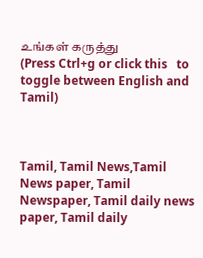உங்கள் கருத்து
(Press Ctrl+g or click this   to toggle between English and Tamil)



Tamil, Tamil News,Tamil News paper, Tamil Newspaper, Tamil daily news paper, Tamil daily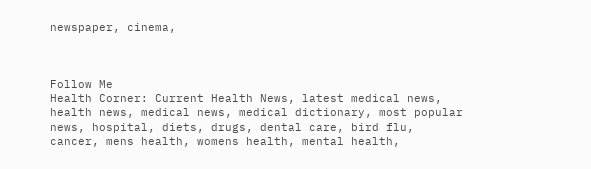newspaper, cinema,



Follow Me
Health Corner: Current Health News, latest medical news, health news, medical news, medical dictionary, most popular news, hospital, diets, drugs, dental care, bird flu, cancer, mens health, womens health, mental health,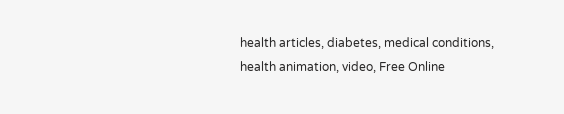health articles, diabetes, medical conditions, health animation, video, Free Online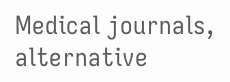Medical journals, alternative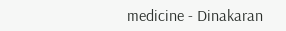medicine - Dinakaran